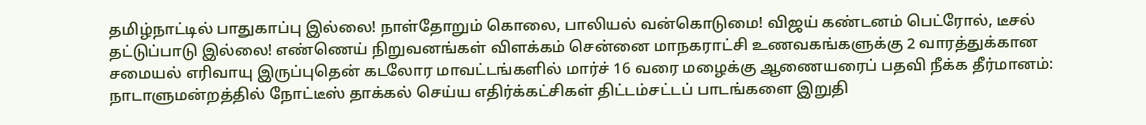தமிழ்நாட்டில் பாதுகாப்பு இல்லை! நாள்தோறும் கொலை, பாலியல் வன்கொடுமை! விஜய் கண்டனம் பெட்ரோல், டீசல் தட்டுப்பாடு இல்லை! எண்ணெய் நிறுவனங்கள் விளக்கம் சென்னை மாநகராட்சி உணவகங்களுக்கு 2 வாரத்துக்கான சமையல் எரிவாயு இருப்புதென் கடலோர மாவட்டங்களில் மார்ச் 16 வரை மழைக்கு ஆணையரைப் பதவி நீக்க தீர்மானம்: நாடாளுமன்றத்தில் நோட்டீஸ் தாக்கல் செய்ய எதிர்க்கட்சிகள் திட்டம்சட்டப் பாடங்களை இறுதி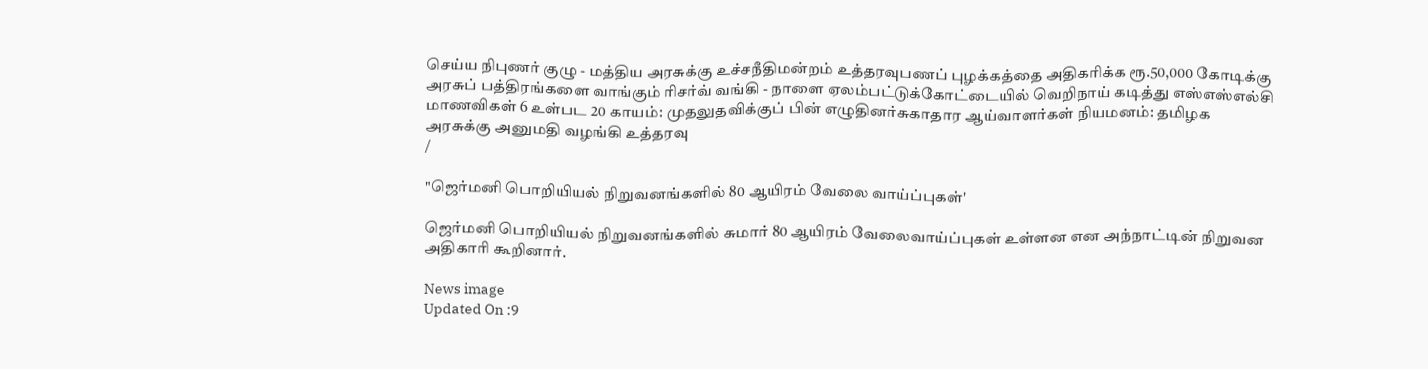செய்ய நிபுணர் குழு - மத்திய அரசுக்கு உச்சநீதிமன்றம் உத்தரவுபணப் புழக்கத்தை அதிகரிக்க ரூ.50,000 கோடிக்கு அரசுப் பத்திரங்களை வாங்கும் ரிசர்வ் வங்கி - நாளை ஏலம்பட்டுக்கோட்டையில் வெறிநாய் கடித்து எஸ்எஸ்எல்சி மாணவிகள் 6 உள்பட 20 காயம்: முதலுதவிக்குப் பின் எழுதினர்சுகாதார ஆய்வாளர்கள் நியமனம்: தமிழக அரசுக்கு அனுமதி வழங்கி உத்தரவு
/

"ஜெர்மனி பொறியியல் நிறுவனங்களில் 80 ஆயிரம் வேலை வாய்ப்புகள்'

ஜெர்மனி பொறியியல் நிறுவனங்களில் சுமார் 80 ஆயிரம் வேலைவாய்ப்புகள் உள்ளன என அந்நாட்டின் நிறுவன அதிகாரி கூறினார்.

News image
Updated On :9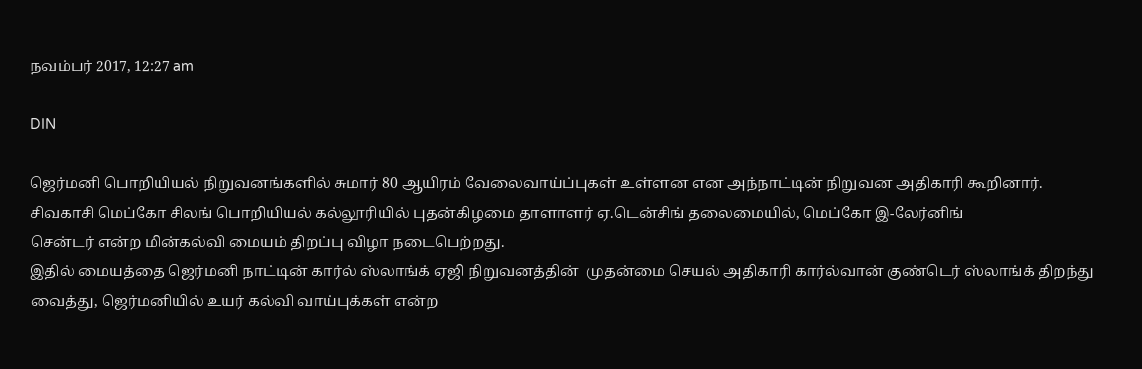நவம்பர் 2017, 12:27 am

DIN

ஜெர்மனி பொறியியல் நிறுவனங்களில் சுமார் 80 ஆயிரம் வேலைவாய்ப்புகள் உள்ளன என அந்நாட்டின் நிறுவன அதிகாரி கூறினார்.
சிவகாசி மெப்கோ சிலங் பொறியியல் கல்லூரியில் புதன்கிழமை தாளாளர் ஏ.டென்சிங் தலைமையில், மெப்கோ இ-லேர்னிங்
சென்டர் என்ற மின்கல்வி மையம் திறப்பு விழா நடைபெற்றது.
இதில் மையத்தை ஜெர்மனி நாட்டின் கார்ல் ஸ்லாங்க் ஏஜி நிறுவனத்தின்  முதன்மை செயல் அதிகாரி கார்ல்வான் குண்டெர் ஸ்லாங்க் திறந்து வைத்து, ஜெர்மனியில் உயர் கல்வி வாய்புக்கள் என்ற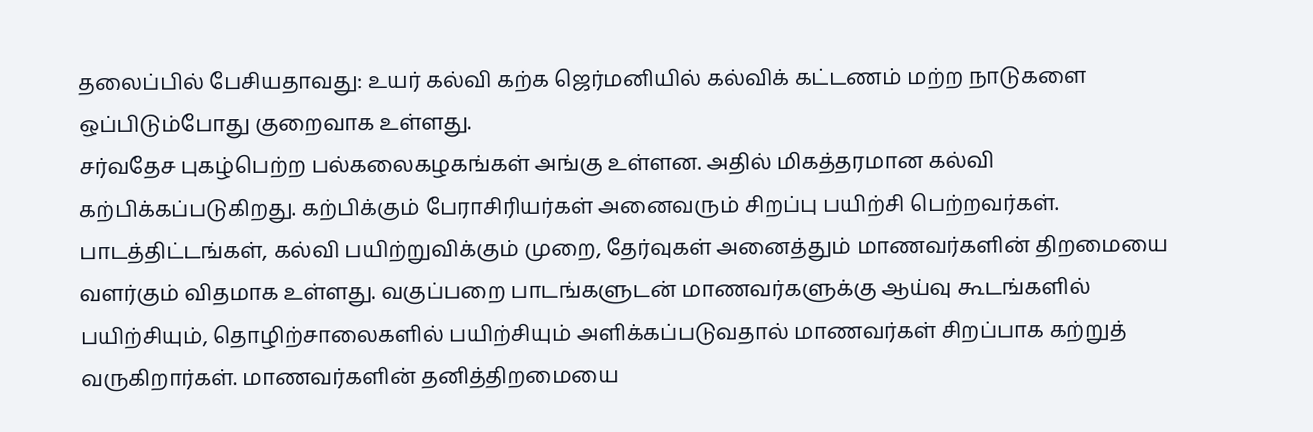தலைப்பில் பேசியதாவது: உயர் கல்வி கற்க ஜெர்மனியில் கல்விக் கட்டணம் மற்ற நாடுகளை ஒப்பிடும்போது குறைவாக உள்ளது.
சர்வதேச புகழ்பெற்ற பல்கலைகழகங்கள் அங்கு உள்ளன. அதில் மிகத்தரமான கல்வி கற்பிக்கப்படுகிறது. கற்பிக்கும் பேராசிரியர்கள் அனைவரும் சிறப்பு பயிற்சி பெற்றவர்கள். பாடத்திட்டங்கள், கல்வி பயிற்றுவிக்கும் முறை, தேர்வுகள் அனைத்தும் மாணவர்களின் திறமையை வளர்கும் விதமாக உள்ளது. வகுப்பறை பாடங்களுடன் மாணவர்களுக்கு ஆய்வு கூடங்களில் பயிற்சியும், தொழிற்சாலைகளில் பயிற்சியும் அளிக்கப்படுவதால் மாணவர்கள் சிறப்பாக கற்றுத் வருகிறார்கள். மாணவர்களின் தனித்திறமையை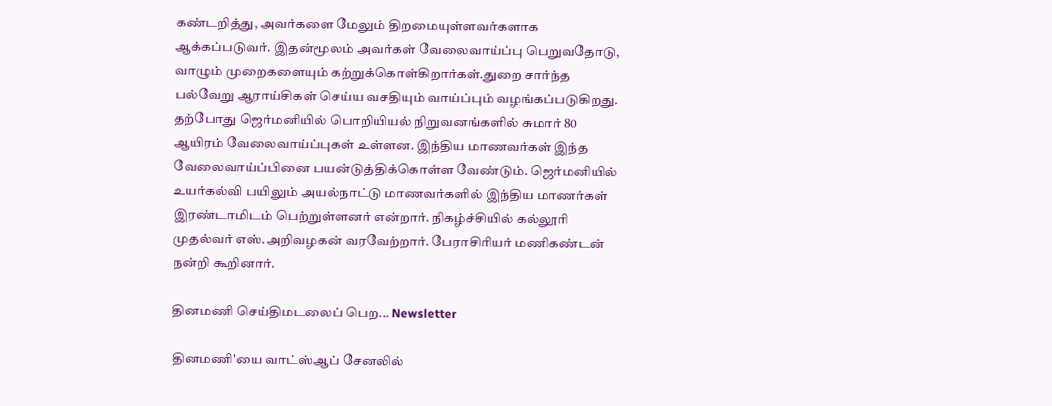கண்டறித்து, அவர்களை மேலும் திறமையுள்ளவர்களாக ஆக்கப்படுவர். இதன்மூலம் அவர்கள் வேலைவாய்ப்பு பெறுவதோடு, வாழும் முறைகளையும் கற்றுக்கொள்கிறார்கள்.துறை சார்ந்த பல்வேறு ஆராய்சிகள் செய்ய வசதியும் வாய்ப்பும் வழங்கப்படுகிறது. தற்போது ஜெர்மனியில் பொறியியல் நிறுவனங்களில் சுமார் 80 ஆயிரம் வேலைவாய்ப்புகள் உள்ளன. இந்திய மாணவர்கள் இந்த வேலைவாய்ப்பினை பயன்டுத்திக்கொள்ள வேண்டும். ஜெர்மனியில் உயர்கல்வி பயிலும் அயல்நாட்டு மாணவர்களில் இந்திய மாணர்கள் இரண்டாமிடம் பெற்றுள்ளனர் என்றார். நிகழ்ச்சியில் கல்லூரி முதல்வர் எஸ்.அறிவழகன் வரவேற்றார். பேராசிரியர் மணிகண்டன் நன்றி கூறினார்.

தினமணி செய்திமடலைப் பெற... Newsletter

தினமணி'யை வாட்ஸ்ஆப் சேனலில்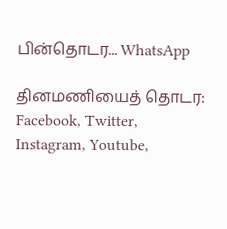பின்தொடர... WhatsApp

தினமணியைத் தொடர: Facebook, Twitter, Instagram, Youtube,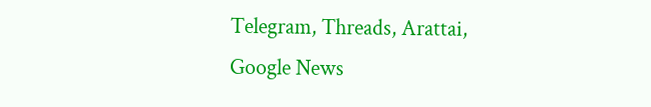Telegram, Threads, Arattai, Google News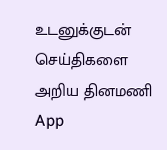உடனுக்குடன் செய்திகளை அறிய தினமணி App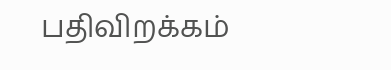பதிவிறக்கம்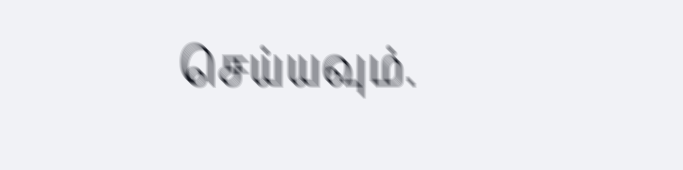செய்யவும்.